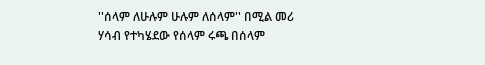''ሰላም ለሁሉም ሁሉም ለሰላም'' በሚል መሪ ሃሳብ የተካሄደው የሰላም ሩጫ በሰላም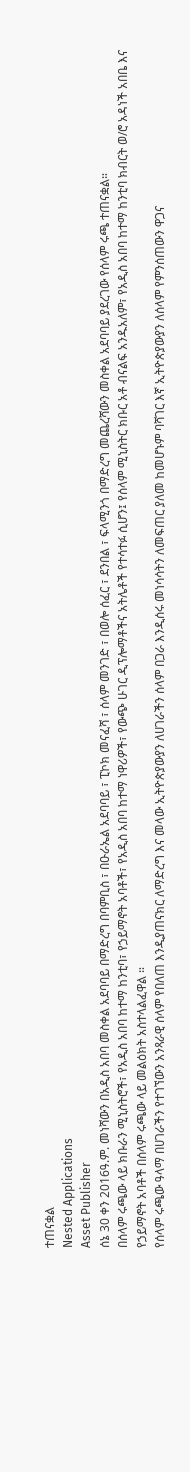ተጠናቋል
Nested Applications
Asset Publisher
ሰኔ 30 ቀን 2016ዓ.ም. መነሻውን በአዲስ አበባ መስቀል አደባባይ በማድረግ በባምቢስ ፣ በዑራኤል አደባባይ ፣ ፒኮክ መናፈሻ ፣ ሰላም መንገድ ፣ በወሎ ሰፈር ፣ ደንበል ፣ ፍላሚንጎ በማድረግ መጨረሻውን መስቀል አደባባይ ያደረገው የሰላም ሩጫ ተጠናቋል።
በሰላም ሩጫው ላይ ክቡራን ሚኒስትሮች፣ የአዲስ አበባ ከተማ ከንቲባ፣ የኃይማኖት አባቶች፣ የአዲስ አበባ ከተማ ነዋሪዎች፣ የውጭ ሁገር ዲፕሎማቶችና አትሌቶች የተሳተፉ ሲሆን፤ የሰላም ሚኒስትር ክቡር አቶ ብናልፍ አንዱአለም፣ የአዲስ አበባ ከተማ ከንቲባ ክብርት ወ/ሮ አዳነች አበቤ እና የኃይማኖት አባቶች በሰላም ሩጫው ላይ መልዕክት አስተላልፈዋል ።
የሰላም ሩጫው ዓላማ በሀገራችን የተገኘውን አንጻራዊ ሰላም የበለጠ እንዲያጠናክር ለማድረግ እና መላው ኢትዮጵያውያን ለሀገራችን ሰላም በጋራ እንዲሰሩ መነሳሳትን ለመፍጠር ያለመ ከመሆኑም ባሻገር እኛ ኢትዮጵያውያን ለሰላም የምንሰጠውን ዋጋና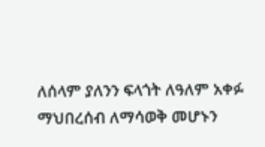ለሰላም ያለንን ፍላጎት ለዓለም አቀፉ ማህበረሰብ ለማሳወቅ መሆኑን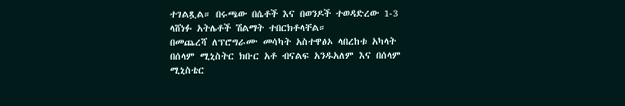ተገልጿል። በሩጫው በሴቶች እና በወንዶች ተወዳድረው 1-3 ላሸነፉ አትሌቶች ሽልማት ተበርክቶላቸል።
በመጨረሻ ለፕሮግራሙ መሳካት አስተዋፅኦ ላበረከቱ አካላት በሰላም ሚኒስትር ክቡር አቶ ብናልፍ አንዱአለም እና በሰላም ሚኒስቴር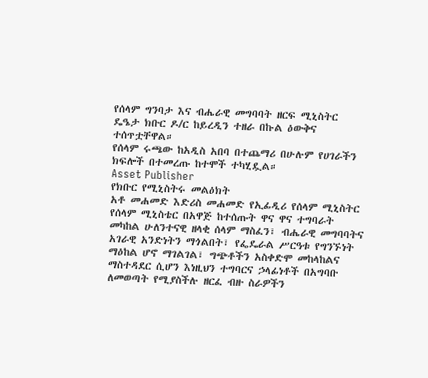የሰላም ግንባታ እና ብሔራዊ መግባባት ዘርፍ ሚኒስትር ዴዔታ ክቡር ዶ/ር ከይረዲን ተዘራ በኩል ዕውቅና ተሰጥቷቸዋል።
የሰላም ሩጫው ከአዲስ አበባ በተጨማሪ በሁሉም የሀገራችን ክፍሎች በተመረጡ ከተሞች ተካሂዷል።
Asset Publisher
የክቡር የሚኒስትሩ መልዕክት
አቶ መሐመድ እድሪስ መሐመድ የኢፊዲሪ የሰላም ሚኒስትር
የሰላም ሚኒስቴር በአዋጅ ከተሰጡት ዋና ዋና ተግባራት መካከል ሁለንተናዊ ዘላቂ ሰላም ማስፈን፣ ብሔራዊ መግባባትና አገራዊ አንድነትን ማጎልበት፣ የፌዴራል ሥርዓቱ የግንኙነት ማዕከል ሆኖ ማገልገል፣ ግጭቶችን አስቀድሞ መከላከልና ማስተዳደር ሲሆን እነዚህን ተግባርና ኃላፊነቶች በአግባቡ ለመወጣት የሚያስችሉ ዘርፈ ብዙ ስራዎችን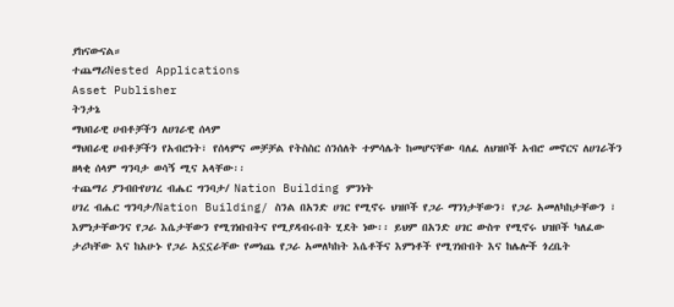ያከናውናል።
ተጨማሪNested Applications
Asset Publisher
ትንታኔ
ማህበራዊ ሀብቶቻችን ለሀገራዊ ሰላም
ማህበራዊ ሀብቶቻችን የአብሮነት፣ የሰላምና መቻቻል የትስስር ሰንሰለት ተምሳሌት ከመሆናቸው ባለፈ ለህዝቦች አብሮ መኖርና ለሀገራችን ዘላቂ ሰላም ግንባታ ወሳኝ ሚና አላቸው፡፡
ተጨማሪ ያንብቡየሀገረ ብሔር ግንባታ/ Nation Building ምንነት
ሀገረ ብሔር ግንባታ/Nation Building/ ስንል በአንድ ሀገር የሚኖሩ ህዝቦች የጋራ ማንነታቸውን፣ የጋራ አመለካከታቸውን ፣ እምነታቸውንና የጋራ እሴታቸውን የሚገነቡበትና የሚያዳብሩበት ሂደት ነው፡፡ ይህም በአንድ ሀገር ውስጥ የሚኖሩ ህዝቦች ካለፈው ታሪካቸው እና ከአሁኑ የጋራ አኗኗራቸው የመነጨ የጋራ አመለካከት እሴቶችና እምነቶች የሚገነቡበት እና ከሌሎች ጎረቤት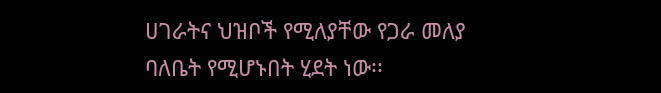ሀገራትና ህዝቦች የሚለያቸው የጋራ መለያ ባለቤት የሚሆኑበት ሂደት ነው፡፡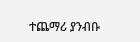ተጨማሪ ያንብቡ